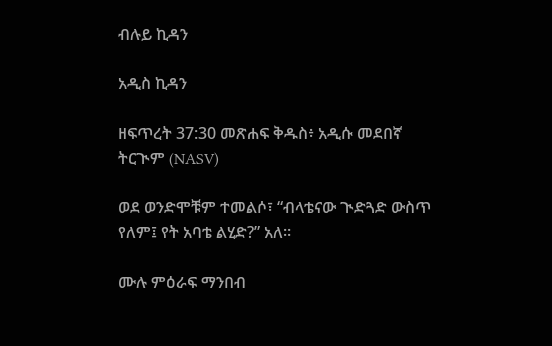ብሉይ ኪዳን

አዲስ ኪዳን

ዘፍጥረት 37:30 መጽሐፍ ቅዱስ፥ አዲሱ መደበኛ ትርጒም (NASV)

ወደ ወንድሞቹም ተመልሶ፣ “ብላቴናው ጒድጓድ ውስጥ የለም፤ የት አባቴ ልሂድ?” አለ።

ሙሉ ምዕራፍ ማንበብ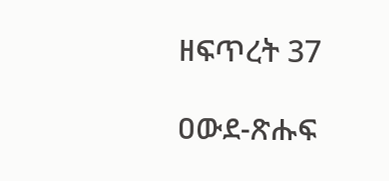ዘፍጥረት 37

ዐውደ-ጽሑፍ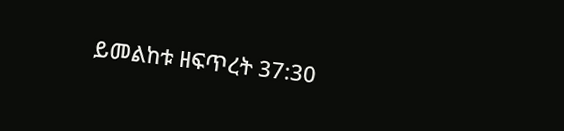ይመልከቱ ዘፍጥረት 37:30